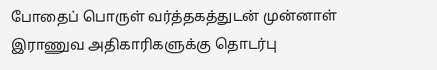போதைப் பொருள் வர்த்தகத்துடன் முன்னாள் இராணுவ அதிகாரிகளுக்கு தொடர்பு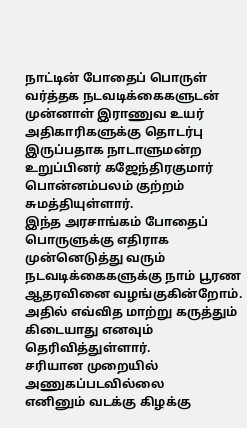நாட்டின் போதைப் பொருள் வர்த்தக நடவடிக்கைகளுடன் முன்னாள் இராணுவ உயர் அதிகாரிகளுக்கு தொடர்பு இருப்பதாக நாடாளுமன்ற உறுப்பினர் கஜேந்திரகுமார் பொன்னம்பலம் குற்றம் சுமத்தியுள்ளார்.
இந்த அரசாங்கம் போதைப் பொருளுக்கு எதிராக முன்னெடுத்து வரும் நடவடிக்கைகளுக்கு நாம் பூரண ஆதரவினை வழங்குகின்றோம். அதில் எவ்வித மாற்று கருத்தும் கிடையாது எனவும் தெரிவித்துள்ளார்.
சரியான முறையில் அணுகப்படவில்லை
எனினும் வடக்கு கிழக்கு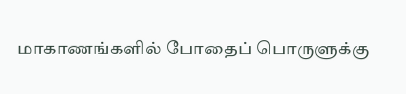மாகாணங்களில் போதைப் பொருளுக்கு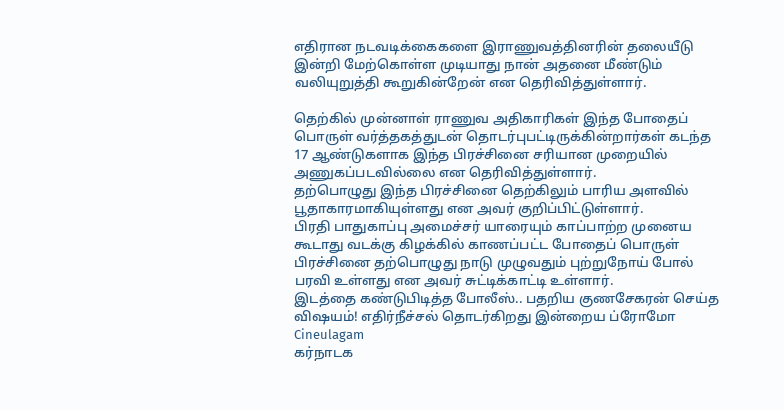எதிரான நடவடிக்கைகளை இராணுவத்தினரின் தலையீடு இன்றி மேற்கொள்ள முடியாது நான் அதனை மீண்டும் வலியுறுத்தி கூறுகின்றேன் என தெரிவித்துள்ளார்.

தெற்கில் முன்னாள் ராணுவ அதிகாரிகள் இந்த போதைப் பொருள் வர்த்தகத்துடன் தொடர்புபட்டிருக்கின்றார்கள் கடந்த 17 ஆண்டுகளாக இந்த பிரச்சினை சரியான முறையில் அணுகப்படவில்லை என தெரிவித்துள்ளார்.
தற்பொழுது இந்த பிரச்சினை தெற்கிலும் பாரிய அளவில் பூதாகாரமாகியுள்ளது என அவர் குறிப்பிட்டுள்ளார்.
பிரதி பாதுகாப்பு அமைச்சர் யாரையும் காப்பாற்ற முனைய கூடாது வடக்கு கிழக்கில் காணப்பட்ட போதைப் பொருள் பிரச்சினை தற்பொழுது நாடு முழுவதும் புற்றுநோய் போல் பரவி உள்ளது என அவர் சுட்டிக்காட்டி உள்ளார்.
இடத்தை கண்டுபிடித்த போலீஸ்.. பதறிய குணசேகரன் செய்த விஷயம்! எதிர்நீச்சல் தொடர்கிறது இன்றைய ப்ரோமோ Cineulagam
கர்நாடக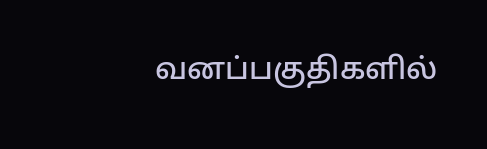வனப்பகுதிகளில்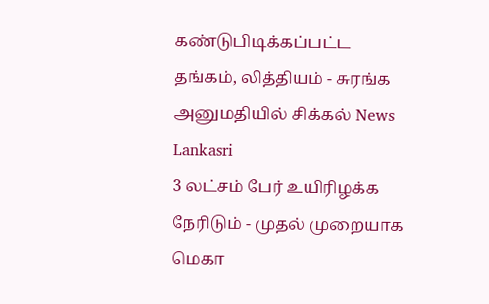கண்டுபிடிக்கப்பட்ட தங்கம், லித்தியம் - சுரங்க அனுமதியில் சிக்கல் News Lankasri
3 லட்சம் பேர் உயிரிழக்க நேரிடும் - முதல் முறையாக மெகா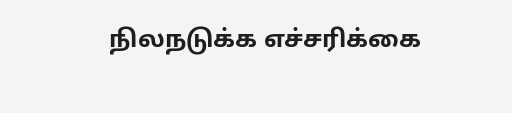நிலநடுக்க எச்சரிக்கை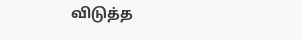விடுத்த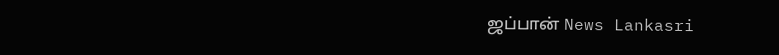ஜப்பான் News Lankasri